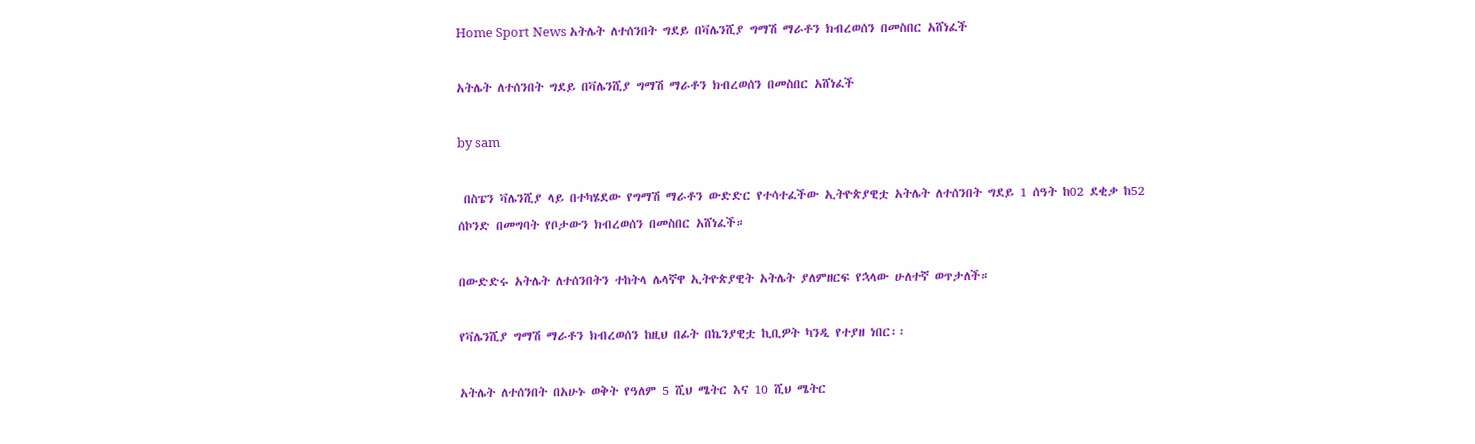Home Sport News አትሌት ለተሰንበት ግደይ በቫሌንሺያ ግማሽ ማራቶን ክብረወሰን በመስበር አሸነፈች

አትሌት ለተሰንበት ግደይ በቫሌንሺያ ግማሽ ማራቶን ክብረወሰን በመስበር አሸነፈች

by sam

 በስፔን ቫሌንሺያ ላይ በተካሄደው የግማሽ ማራቶን ውድድር የተሳተፈችው ኢትዮጵያዊቷ አትሌት ለተሰንበት ግደይ 1 ሰዓት ከ02 ደቂቃ ከ52 ሰኮንድ በመግባት የቦታውን ክብረወሰን በመስበር አሸነፈች።

በውድድሩ አትሌት ለተሰንበትን ተከትላ ሌላኛዋ ኢትዮጵያዊት አትሌት ያለምዘርፍ የኋላው ሁለተኛ ወጥታለች።

የቫሌንሺያ ግማሽ ማራቶን ክብረወሰን ከዚህ በፊት በኬንያዊቷ ኪቢዎት ካንዲ የተያዘ ነበር፡፡

አትሌት ለተሰንበት በአሁኑ ወቅት የዓለም 5 ሺህ ሜትር እና 10 ሺህ ሜትር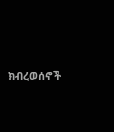ክብረወሰኖች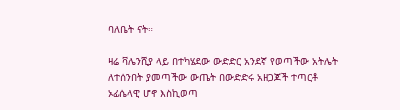ባለቤት ናት።

ዛሬ ቫሌንሺያ ላይ በተካሄደው ውድድር አንደኛ የወጣችው አትሌት ለተሰንበት ያመጣችው ውጤት በውድድሩ አዘጋጆች ተጣርቶ ኦፊሴላዊ ሆኖ እስኪወጣ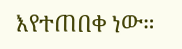እየተጠበቀ ነው።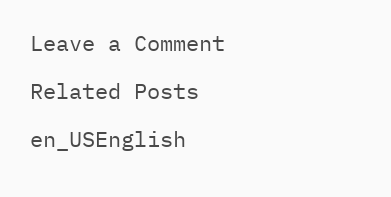Leave a Comment

Related Posts

en_USEnglish